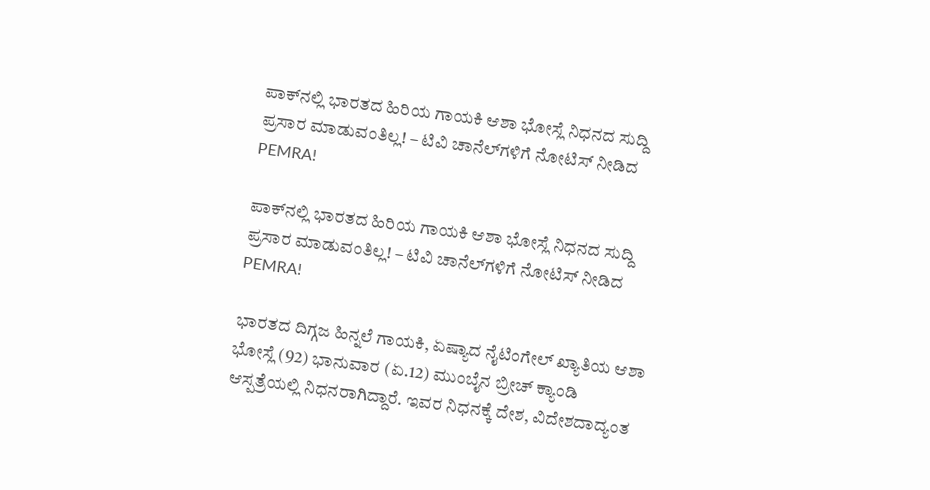ಪಾಕ್‌ನಲ್ಲಿ ಭಾರತದ ಹಿರಿಯ ಗಾಯಕಿ ಆಶಾ ಭೋಸ್ಲೆ ನಿಧನದ ಸುದ್ದಿ ಪ್ರಸಾರ ಮಾಡುವಂತಿಲ್ಲ! – ಟಿವಿ ಚಾನೆಲ್‌ಗಳಿಗೆ ನೋಟಿಸ್‌ ನೀಡಿದ PEMRA!

ಪಾಕ್‌ನಲ್ಲಿ ಭಾರತದ ಹಿರಿಯ ಗಾಯಕಿ ಆಶಾ ಭೋಸ್ಲೆ ನಿಧನದ ಸುದ್ದಿ ಪ್ರಸಾರ ಮಾಡುವಂತಿಲ್ಲ! – ಟಿವಿ ಚಾನೆಲ್‌ಗಳಿಗೆ ನೋಟಿಸ್‌ ನೀಡಿದ PEMRA!

ಭಾರತದ ದಿಗ್ಗಜ ಹಿನ್ನಲೆ ಗಾಯಕಿ, ಏಷ್ಯಾದ ನೈಟಿಂಗೇಲ್ ಖ್ಯಾತಿಯ ಆಶಾ ಭೋಸ್ಲೆ (92) ಭಾನುವಾರ (ಏ.12) ಮುಂಬೈನ ಬ್ರೀಚ್ ಕ್ಯಾಂಡಿ ಆಸ್ಪತ್ರೆಯಲ್ಲಿ ನಿಧನರಾಗಿದ್ದಾರೆ. ಇವರ ನಿಧನಕ್ಕೆ ದೇಶ, ವಿದೇಶದಾದ್ಯಂತ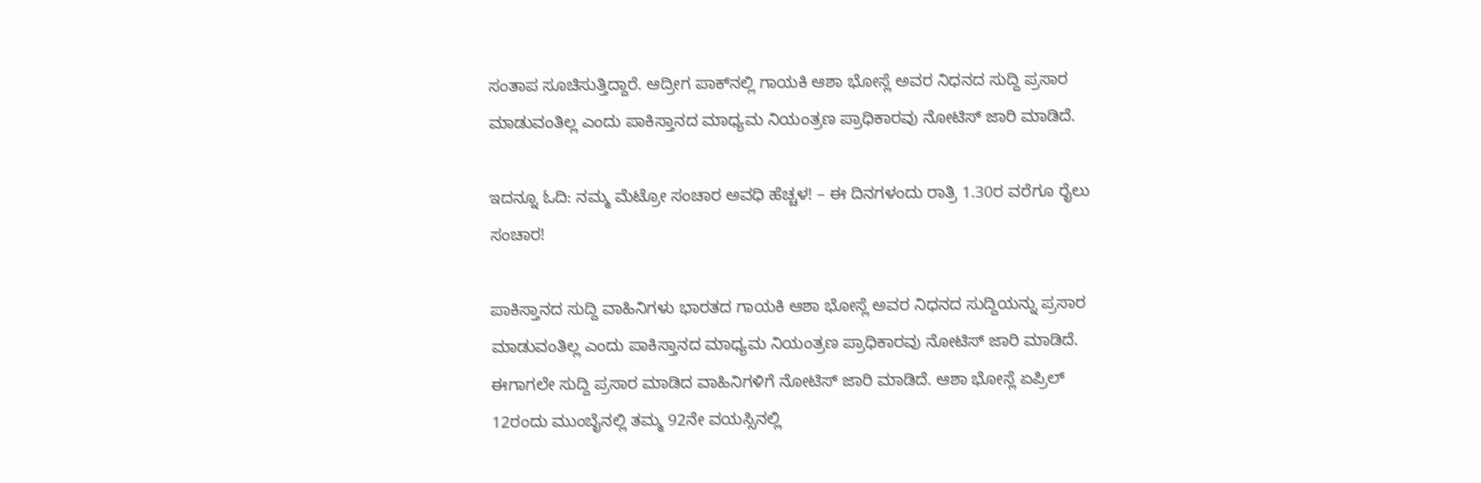ಸಂತಾಪ ಸೂಚಿಸುತ್ತಿದ್ದಾರೆ. ಆದ್ರೀಗ ಪಾಕ್‌ನಲ್ಲಿ ಗಾಯಕಿ ಆಶಾ ಭೋಸ್ಲೆ ಅವರ ನಿಧನದ ಸುದ್ದಿ ಪ್ರಸಾರ ಮಾಡುವಂತಿಲ್ಲ ಎಂದು ಪಾಕಿಸ್ತಾನದ ಮಾಧ್ಯಮ ನಿಯಂತ್ರಣ ಪ್ರಾಧಿಕಾರವು ನೋಟಿಸ್ ಜಾರಿ ಮಾಡಿದೆ.

ಇದನ್ನೂ ಓದಿ: ನಮ್ಮ ಮೆಟ್ರೋ ಸಂಚಾರ ಅವಧಿ ಹೆಚ್ಚಳ! – ಈ ದಿನಗಳಂದು ರಾತ್ರಿ 1.30ರ ವರೆಗೂ ರೈಲು ಸಂಚಾರ!

ಪಾಕಿಸ್ತಾನದ ಸುದ್ದಿ ವಾಹಿನಿಗಳು ಭಾರತದ ಗಾಯಕಿ ಆಶಾ ಭೋಸ್ಲೆ ಅವರ ನಿಧನದ ಸುದ್ದಿಯನ್ನು ಪ್ರಸಾರ ಮಾಡುವಂತಿಲ್ಲ ಎಂದು ಪಾಕಿಸ್ತಾನದ ಮಾಧ್ಯಮ ನಿಯಂತ್ರಣ ಪ್ರಾಧಿಕಾರವು ನೋಟಿಸ್ ಜಾರಿ ಮಾಡಿದೆ. ಈಗಾಗಲೇ ಸುದ್ದಿ ಪ್ರಸಾರ ಮಾಡಿದ ವಾಹಿನಿಗಳಿಗೆ ನೋಟಿಸ್ ಜಾರಿ ಮಾಡಿದೆ. ಆಶಾ ಭೋಸ್ಲೆ ಏಪ್ರಿಲ್ 12ರಂದು ಮುಂಬೈನಲ್ಲಿ ತಮ್ಮ 92ನೇ ವಯಸ್ಸಿನಲ್ಲಿ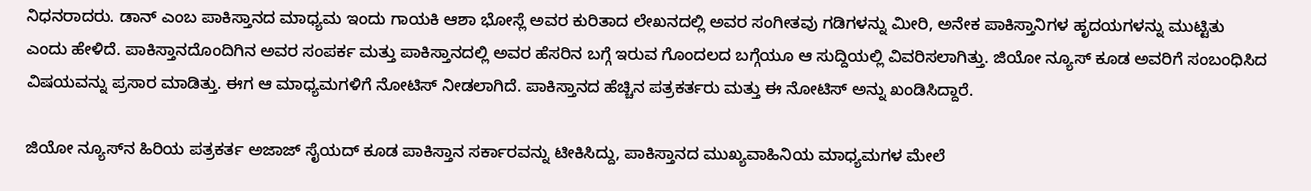ನಿಧನರಾದರು. ಡಾನ್ ಎಂಬ ಪಾಕಿಸ್ತಾನದ ಮಾಧ್ಯಮ ಇಂದು ಗಾಯಕಿ ಆಶಾ ಭೋಸ್ಲೆ ಅವರ ಕುರಿತಾದ ಲೇಖನದಲ್ಲಿ ಅವರ ಸಂಗೀತವು ಗಡಿಗಳನ್ನು ಮೀರಿ, ಅನೇಕ ಪಾಕಿಸ್ತಾನಿಗಳ ಹೃದಯಗಳನ್ನು ಮುಟ್ಟಿತು  ಎಂದು ಹೇಳಿದೆ. ಪಾಕಿಸ್ತಾನದೊಂದಿಗಿನ ಅವರ ಸಂಪರ್ಕ ಮತ್ತು ಪಾಕಿಸ್ತಾನದಲ್ಲಿ ಅವರ ಹೆಸರಿನ ಬಗ್ಗೆ ಇರುವ ಗೊಂದಲದ ಬಗ್ಗೆಯೂ ಆ ಸುದ್ದಿಯಲ್ಲಿ ವಿವರಿಸಲಾಗಿತ್ತು. ಜಿಯೋ ನ್ಯೂಸ್ ಕೂಡ ಅವರಿಗೆ ಸಂಬಂಧಿಸಿದ ವಿಷಯವನ್ನು ಪ್ರಸಾರ ಮಾಡಿತ್ತು. ಈಗ ಆ ಮಾಧ್ಯಮಗಳಿಗೆ ನೋಟಿಸ್ ನೀಡಲಾಗಿದೆ. ಪಾಕಿಸ್ತಾನದ ಹೆಚ್ಚಿನ ಪತ್ರಕರ್ತರು ಮತ್ತು ಈ ನೋಟಿಸ್ ಅನ್ನು ಖಂಡಿಸಿದ್ದಾರೆ.

ಜಿಯೋ ನ್ಯೂಸ್‌ನ ಹಿರಿಯ ಪತ್ರಕರ್ತ ಅಜಾಜ್ ಸೈಯದ್ ಕೂಡ ಪಾಕಿಸ್ತಾನ ಸರ್ಕಾರವನ್ನು ಟೀಕಿಸಿದ್ದು, ಪಾಕಿಸ್ತಾನದ ಮುಖ್ಯವಾಹಿನಿಯ ಮಾಧ್ಯಮಗಳ ಮೇಲೆ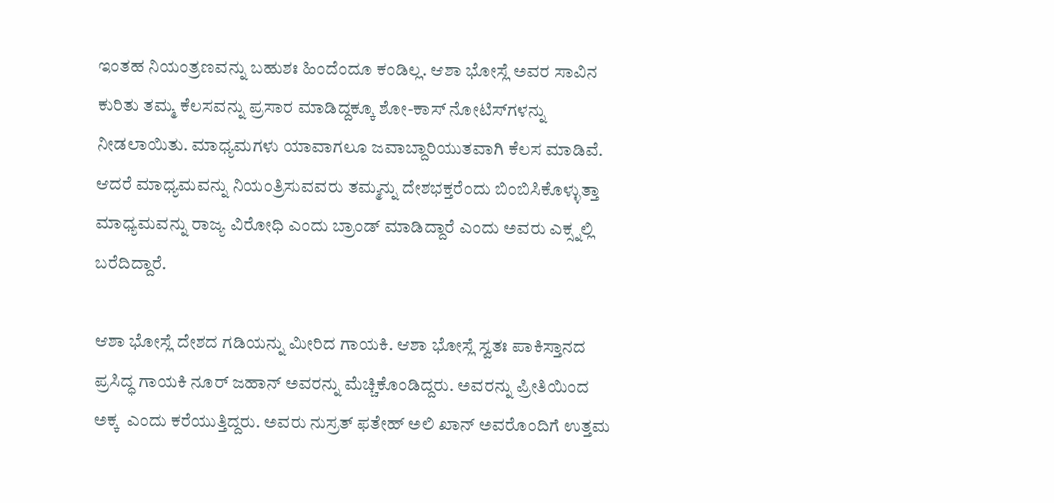ಇಂತಹ ನಿಯಂತ್ರಣವನ್ನು ಬಹುಶಃ ಹಿಂದೆಂದೂ ಕಂಡಿಲ್ಲ. ಆಶಾ ಭೋಸ್ಲೆ ಅವರ ಸಾವಿನ ಕುರಿತು ತಮ್ಮ ಕೆಲಸವನ್ನು ಪ್ರಸಾರ ಮಾಡಿದ್ದಕ್ಕೂ ಶೋ-ಕಾಸ್ ನೋಟಿಸ್‌ಗಳನ್ನು ನೀಡಲಾಯಿತು. ಮಾಧ್ಯಮಗಳು ಯಾವಾಗಲೂ ಜವಾಬ್ದಾರಿಯುತವಾಗಿ ಕೆಲಸ ಮಾಡಿವೆ. ಆದರೆ ಮಾಧ್ಯಮವನ್ನು ನಿಯಂತ್ರಿಸುವವರು ತಮ್ಮನ್ನು ದೇಶಭಕ್ತರೆಂದು ಬಿಂಬಿಸಿಕೊಳ್ಳುತ್ತಾ ಮಾಧ್ಯಮವನ್ನು ರಾಜ್ಯ ವಿರೋಧಿ ಎಂದು ಬ್ರಾಂಡ್ ಮಾಡಿದ್ದಾರೆ ಎಂದು ಅವರು ಎಕ್ಸ್ನಲ್ಲಿ ಬರೆದಿದ್ದಾರೆ.

ಆಶಾ ಭೋಸ್ಲೆ ದೇಶದ ಗಡಿಯನ್ನು ಮೀರಿದ ಗಾಯಕಿ. ಆಶಾ ಭೋಸ್ಲೆ ಸ್ವತಃ ಪಾಕಿಸ್ತಾನದ ಪ್ರಸಿದ್ಧ ಗಾಯಕಿ ನೂರ್ ಜಹಾನ್ ಅವರನ್ನು ಮೆಚ್ಚಿಕೊಂಡಿದ್ದರು. ಅವರನ್ನು ಪ್ರೀತಿಯಿಂದ ಅಕ್ಕ  ಎಂದು ಕರೆಯುತ್ತಿದ್ದರು. ಅವರು ನುಸ್ರತ್ ಫತೇಹ್ ಅಲಿ ಖಾನ್ ಅವರೊಂದಿಗೆ ಉತ್ತಮ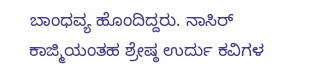ಬಾಂಧವ್ಯ ಹೊಂದಿದ್ದರು. ನಾಸಿರ್ ಕಾಜ್ಮಿಯಂತಹ ಶ್ರೇಷ್ಠ ಉರ್ದು ಕವಿಗಳ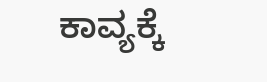ಕಾವ್ಯಕ್ಕೆ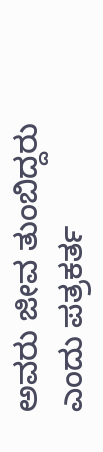ಅವರು ಜೀವ ತುಂಬಿದ್ದರು ಎಂದು ಪತ್ರಕರ್ತ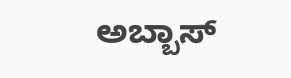ಅಬ್ಬಾಸ್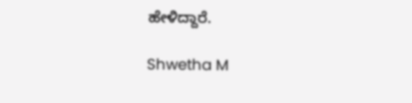ಹೇಳಿದ್ದಾರೆ.

Shwetha M